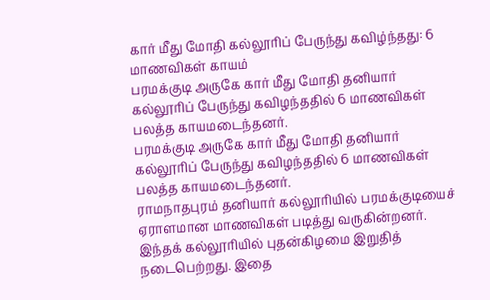கார் மீது மோதி கல்லூரிப் பேருந்து கவிழ்ந்தது: 6 மாணவிகள் காயம்
பரமக்குடி அருகே கார் மீது மோதி தனியார் கல்லூரிப் பேருந்து கவிழந்ததில் 6 மாணவிகள் பலத்த காயமடைந்தனர்.
பரமக்குடி அருகே கார் மீது மோதி தனியார் கல்லூரிப் பேருந்து கவிழந்ததில் 6 மாணவிகள் பலத்த காயமடைந்தனர்.
ராமநாதபுரம் தனியார் கல்லூரியில் பரமக்குடியைச் ஏராளமான மாணவிகள் படித்து வருகின்றனர். இந்தக் கல்லூரியில் புதன்கிழமை இறுதித் நடைபெற்றது. இதை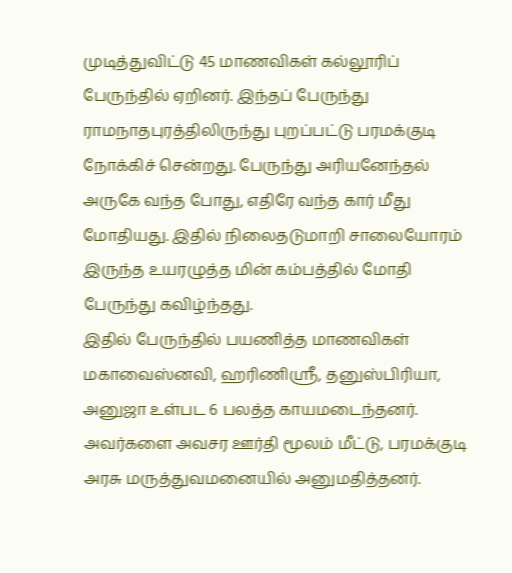முடித்துவிட்டு 45 மாணவிகள் கல்லூரிப் பேருந்தில் ஏறினர். இந்தப் பேருந்து ராமநாதபுரத்திலிருந்து புறப்பட்டு பரமக்குடி நோக்கிச் சென்றது. பேருந்து அரியனேந்தல் அருகே வந்த போது, எதிரே வந்த கார் மீது மோதியது. இதில் நிலைதடுமாறி சாலையோரம் இருந்த உயரழுத்த மின் கம்பத்தில் மோதி பேருந்து கவிழ்ந்தது.
இதில் பேருந்தில் பயணித்த மாணவிகள் மகாவைஸ்னவி, ஹரிணிஸ்ரீ, தனுஸ்பிரியா, அனுஜா உள்பட 6 பலத்த காயமடைந்தனர். அவர்களை அவசர ஊர்தி மூலம் மீட்டு, பரமக்குடி அரசு மருத்துவமனையில் அனுமதித்தனர்.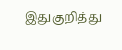இதுகுறித்து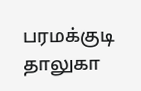பரமக்குடி தாலுகா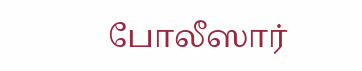போலீஸார்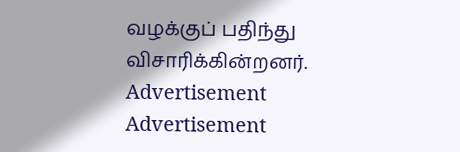வழக்குப் பதிந்து விசாரிக்கின்றனர்.
Advertisement
Advertisement